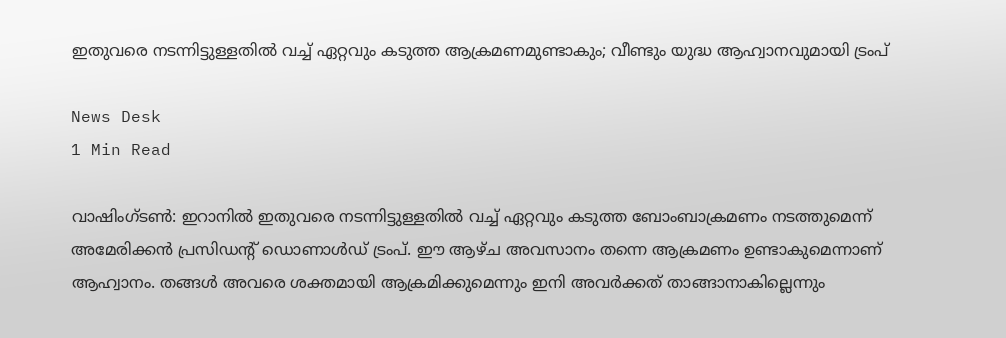ഇതുവരെ നടന്നിട്ടുള്ളതിൽ വച്ച് ഏറ്റവും കടുത്ത ആക്രമണമുണ്ടാകും; വീണ്ടും യുദ്ധ ആഹ്വാനവുമായി ട്രംപ്

News Desk
1 Min Read

വാഷിംഗ്‌ടൺ: ഇറാനിൽ ഇതുവരെ നടന്നിട്ടുള്ളതിൽ വച്ച് ഏറ്റവും കടുത്ത ബോംബാക്രമണം നടത്തുമെന്ന് അമേരിക്കൻ പ്രസിഡന്റ് ഡൊണാൾഡ് ട്രംപ്. ഈ ആഴ്ച അവസാനം തന്നെ ആക്രമണം ഉണ്ടാകുമെന്നാണ് ആഹ്വാനം. തങ്ങൾ അവരെ ശക്തമായി ആക്രമിക്കുമെന്നും ഇനി അവർക്കത് താങ്ങാനാകില്ലെന്നും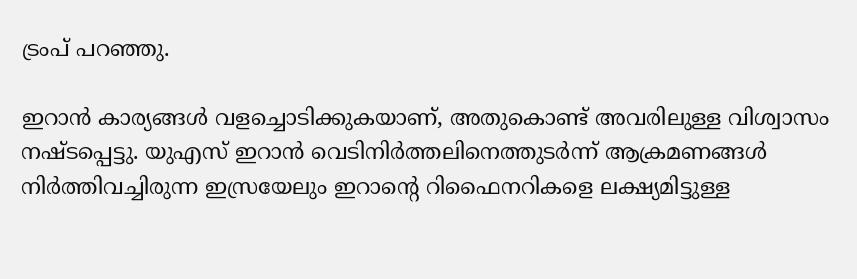ട്രംപ് പറഞ്ഞു.

ഇറാൻ കാര്യങ്ങൾ വളച്ചൊടിക്കുകയാണ്, അതുകൊണ്ട് അവരിലുള്ള വിശ്വാസം നഷ്ടപ്പെട്ടു. യുഎസ് ഇറാൻ വെടിനിർത്തലിനെത്തുടർന്ന് ആക്രമണങ്ങൾ നിർത്തിവച്ചിരുന്ന ഇസ്രയേലും ഇറാന്റെ റിഫൈനറികളെ ലക്ഷ്യമിട്ടുള്ള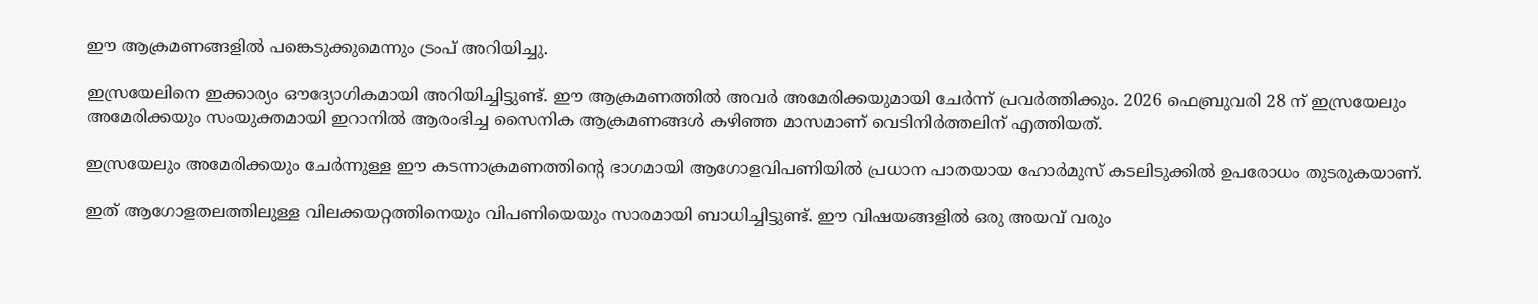ഈ ആക്രമണങ്ങളിൽ പങ്കെടുക്കുമെന്നും ട്രംപ് അറിയിച്ചു.

ഇസ്രയേലിനെ ഇക്കാര്യം ഔദ്യോഗികമായി അറിയിച്ചിട്ടുണ്ട്. ഈ ആക്രമണത്തിൽ അവർ അമേരിക്കയുമായി ചേർന്ന് പ്രവർത്തിക്കും. 2026 ഫെബ്രുവരി 28 ന് ഇസ്രയേലും അമേരിക്കയും സംയുക്തമായി ഇറാനിൽ ആരംഭിച്ച സൈനിക ആക്രമണങ്ങൾ കഴിഞ്ഞ മാസമാണ് വെടിനിർത്തലിന് എത്തിയത്.

ഇസ്രയേലും അമേരിക്കയും ചേർന്നുള്ള ഈ കടന്നാക്രമണത്തിന്റെ ഭാഗമായി ആഗോളവിപണിയിൽ പ്രധാന പാതയായ ഹോർമുസ് കടലിടുക്കിൽ ഉപരോധം തുടരുകയാണ്.

ഇത് ആഗോളതലത്തിലുള്ള വിലക്കയറ്റത്തിനെയും വിപണിയെയും സാരമായി ബാധിച്ചിട്ടുണ്ട്. ഈ വിഷയങ്ങളിൽ ഒരു അയവ് വരും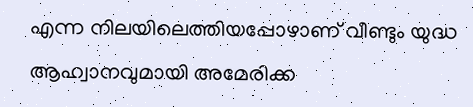എന്ന നിലയിലെത്തിയപ്പോഴാണ് വീണ്ടും യുദ്ധ ആഹ്വാനവുമായി അമേരിക്ക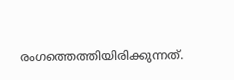രംഗത്തെത്തിയിരിക്കുന്നത്.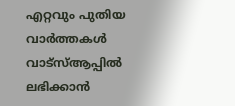എറ്റവും പുതിയ വാർത്തകൾ വാട്സ്ആപ്പിൽ ലഭിക്കാൻ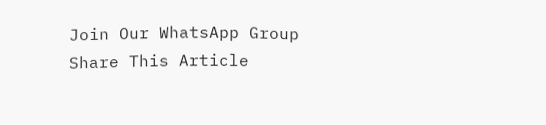Join Our WhatsApp Group
Share This Article